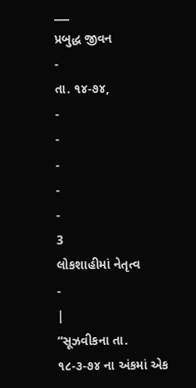___
પ્રબુદ્ધ જીવન
-
તા. ૧૪-૭૪,
-
-
-
-
-
3
લોકશાહીમાં નેતૃત્વ
-
|
“સૂઝવીકના તા. ૧૮-૩-૭૪ ના અંકમાં એક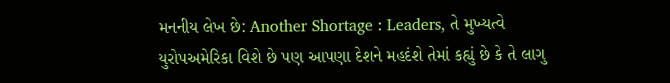મનનીય લેખ છે: Another Shortage : Leaders, તે મુખ્યત્વે યુરોપઅમેરિકા વિશે છે પણ આપણા દેશને મહદંશે તેમાં કહ્યું છે કે તે લાગુ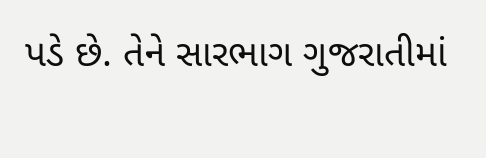પડે છે. તેને સારભાગ ગુજરાતીમાં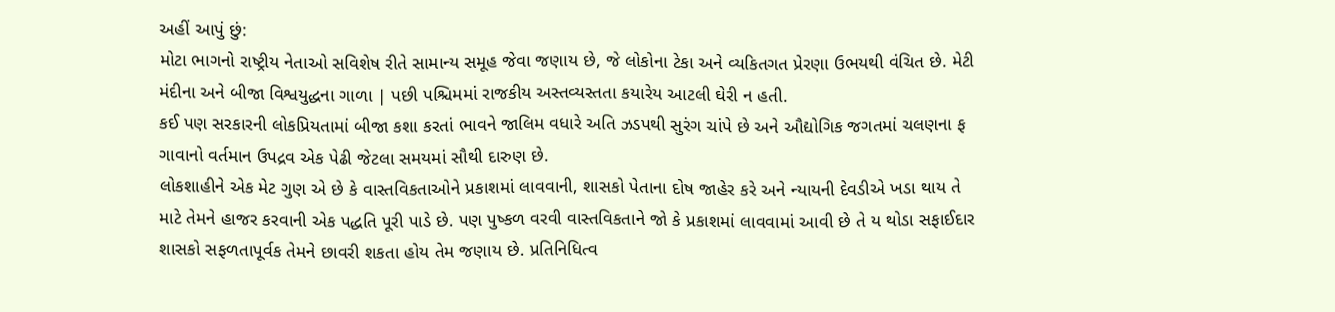અહીં આપું છું:
મોટા ભાગનો રાષ્ટ્રીય નેતાઓ સવિશેષ રીતે સામાન્ય સમૂહ જેવા જણાય છે, જે લોકોના ટેકા અને વ્યકિતગત પ્રેરણા ઉભયથી વંચિત છે. મેટી મંદીના અને બીજા વિશ્વયુદ્ધના ગાળા | પછી પશ્ચિમમાં રાજકીય અસ્તવ્યસ્તતા કયારેય આટલી ઘેરી ન હતી.
કઈ પણ સરકારની લોકપ્રિયતામાં બીજા કશા કરતાં ભાવને જાલિમ વધારે અતિ ઝડપથી સુરંગ ચાંપે છે અને ઔદ્યોગિક જગતમાં ચલણના ફ ગાવાનો વર્તમાન ઉપદ્રવ એક પેઢી જેટલા સમયમાં સૌથી દારુણ છે.
લોકશાહીને એક મેટ ગુણ એ છે કે વાસ્તવિકતાઓને પ્રકાશમાં લાવવાની, શાસકો પેતાના દોષ જાહેર કરે અને ન્યાયની દેવડીએ ખડા થાય તે માટે તેમને હાજર કરવાની એક પદ્ધતિ પૂરી પાડે છે. પણ પુષ્કળ વરવી વાસ્તવિકતાને જો કે પ્રકાશમાં લાવવામાં આવી છે તે ય થોડા સફાઈદાર શાસકો સફળતાપૂર્વક તેમને છાવરી શકતા હોય તેમ જણાય છે. પ્રતિનિધિત્વ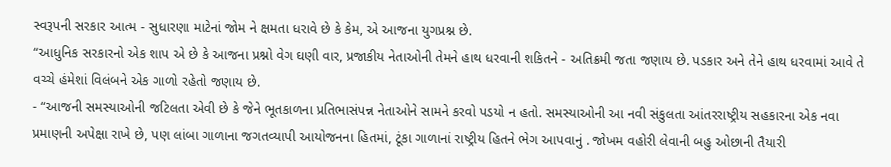સ્વરૂપની સરકાર આત્મ - સુધારણા માટેનાં જોમ ને ક્ષમતા ધરાવે છે કે કેમ, એ આજના યુગપ્રશ્ન છે.
“આધુનિક સરકારનો એક શાપ એ છે કે આજના પ્રશ્નો વેગ ઘણી વાર, પ્રજાકીય નેતાઓની તેમને હાથ ધરવાની શકિતને - અતિક્રમી જતા જણાય છે. પડકાર અને તેને હાથ ધરવામાં આવે તે વચ્ચે હંમેશાં વિલંબને એક ગાળો રહેતો જણાય છે.
- “આજની સમસ્યાઓની જટિલતા એવી છે કે જેને ભૂતકાળના પ્રતિભાસંપન્ન નેતાઓને સામને કરવો પડયો ન હતો. સમસ્યાઓની આ નવી સંકુલતા આંતરરાષ્ટ્રીય સહકારના એક નવા પ્રમાણની અપેક્ષા રાખે છે, પણ લાંબા ગાળાના જગતવ્યાપી આયોજનના હિતમાં, ટૂંકા ગાળાનાં રાષ્ટ્રીય હિતને ભેગ આપવાનું . જોખમ વહોરી લેવાની બહુ ઓછાની તૈયારી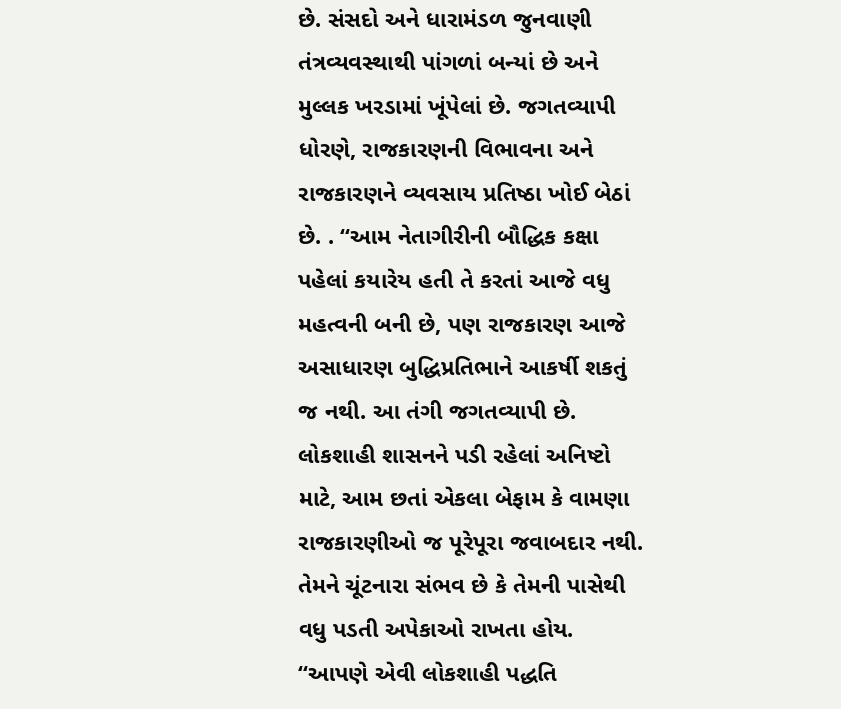છે. સંસદો અને ધારામંડળ જુનવાણી તંત્રવ્યવસ્થાથી પાંગળાં બન્યાં છે અને મુલ્લક ખરડામાં ખૂંપેલાં છે. જગતવ્યાપી ધોરણે, રાજકારણની વિભાવના અને રાજકારણને વ્યવસાય પ્રતિષ્ઠા ખોઈ બેઠાં છે. . “આમ નેતાગીરીની બૌદ્ધિક કક્ષા પહેલાં કયારેય હતી તે કરતાં આજે વધુ મહત્વની બની છે, પણ રાજકારણ આજે અસાધારણ બુદ્ધિપ્રતિભાને આકર્ષી શકતું જ નથી. આ તંગી જગતવ્યાપી છે. લોકશાહી શાસનને પડી રહેલાં અનિષ્ટો માટે, આમ છતાં એકલા બેફામ કે વામણા રાજકારણીઓ જ પૂરેપૂરા જવાબદાર નથી. તેમને ચૂંટનારા સંભવ છે કે તેમની પાસેથી વધુ પડતી અપેકાઓ રાખતા હોય.
“આપણે એવી લોકશાહી પદ્ધતિ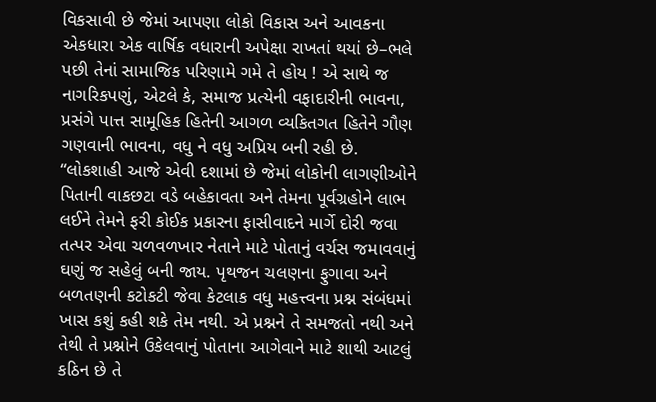વિકસાવી છે જેમાં આપણા લોકો વિકાસ અને આવકના એકધારા એક વાર્ષિક વધારાની અપેક્ષા રાખતાં થયાં છે–ભલે પછી તેનાં સામાજિક પરિણામે ગમે તે હોય ! એ સાથે જ નાગરિકપણું, એટલે કે, સમાજ પ્રત્યેની વફાદારીની ભાવના, પ્રસંગે પાત્ત સામૂહિક હિતેની આગળ વ્યકિતગત હિતેને ગૌણ ગણવાની ભાવના, વધુ ને વધુ અપ્રિય બની રહી છે.
“લોકશાહી આજે એવી દશામાં છે જેમાં લોકોની લાગણીઓને પિતાની વાકછટા વડે બહેકાવતા અને તેમના પૂર્વગ્રહોને લાભ લઈને તેમને ફરી કોઈક પ્રકારના ફાસીવાદને માર્ગે દોરી જવા તત્પર એવા ચળવળખાર નેતાને માટે પોતાનું વર્ચસ જમાવવાનું ઘણું જ સહેલું બની જાય. પૃથજન ચલણના ફુગાવા અને બળતણની કટોકટી જેવા કેટલાક વધુ મહત્ત્વના પ્રશ્ન સંબંધમાં
ખાસ કશું કહી શકે તેમ નથી. એ પ્રશ્નને તે સમજતો નથી અને તેથી તે પ્રશ્નોને ઉકેલવાનું પોતાના આગેવાને માટે શાથી આટલું કઠિન છે તે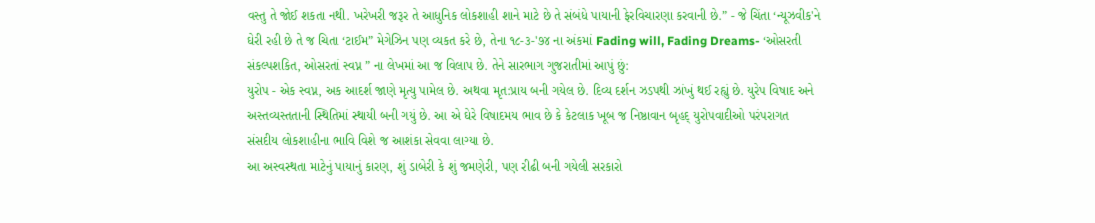વસ્તુ તે જોઈ શકતા નથી. ખરેખરી જરૂર તે આધુનિક લોકશાહી શાને માટે છે તે સંબંધે પાયાની ફેરવિચારણા કરવાની છે.” - જે ચિંતા ‘ન્યૂઝવીક'ને ઘેરી રહી છે તે જ ચિતા ‘ટાઈમ” મેગેઝિન પણ વ્યકત કરે છે, તેના ૧૮-૩-'૭૪ ના અંકમાં Fading will, Fading Dreams- ‘ઓસરતી સંકલ્પશકિત, ઓસરતાં સ્વપ્ન ” ના લેખમાં આ જ વિલાપ છે. તેને સારભાગ ગુજરાતીમાં આપું છું:
યુરોપ - એક સ્વપ્ન, અક આદર્શ જાણે મૃત્યુ પામેલ છે. અથવા મૃત:પ્રાય બની ગયેલ છે. દિવ્ય દર્શન ઝડપથી ઝાંખું થઈ રહ્યું છે. યુરેપ વિષાદ અને અસ્તવ્યસ્તતાની સ્થિતિમાં સ્થાયી બની ગયું છે. આ એ ઘેરે વિષાદમય ભાવ છે કે કેટલાક ખૂબ જ નિષ્ઠાવાન બૃહદ્ યુરોપવાદીઓ પરંપરાગત સંસદીય લોકશાહીના ભાવિ વિશે જ આશંકા સેવવા લાગ્યા છે.
આ અસ્વસ્થતા માટેનું પાયાનું કારણ, શું ડાબેરી કે શું જમણેરી, પણ રીઢી બની ગયેલી સરકારો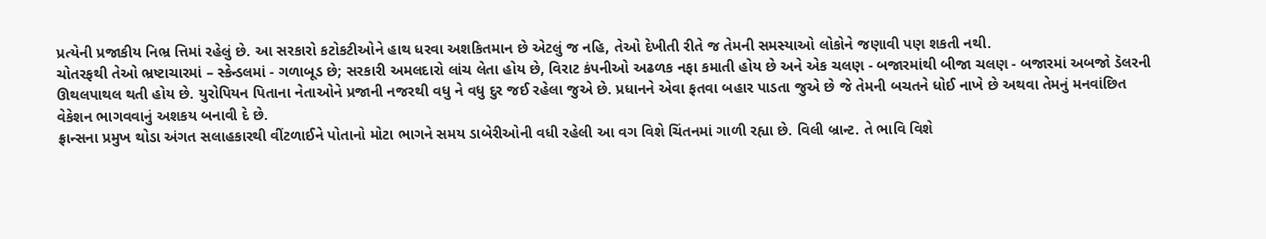પ્રત્યેની પ્રજાકીય નિભ્ર ત્તિમાં રહેલું છે. આ સરકારો કટોકટીઓને હાથ ધરવા અશકિતમાન છે એટલું જ નહિ, તેઓ દેખીતી રીતે જ તેમની સમસ્યાઓ લોકોને જણાવી પણ શકતી નથી.
ચોતરફથી તેઓ ભ્રષ્ટાચારમાં – સ્કેન્ડલમાં - ગળાબૂડ છે; સરકારી અમલદારો લાંચ લેતા હોય છે, વિરાટ કંપનીઓ અઢળક નફા કમાતી હોય છે અને એક ચલણ - બજારમાંથી બીજા ચલણ - બજારમાં અબજો ડૅલરની ઊથલપાથલ થતી હોય છે. યુરોપિયન પિતાના નેતાઓને પ્રજાની નજરથી વધુ ને વધુ દુર જઈ રહેલા જુએ છે. પ્રધાનને એવા ફતવા બહાર પાડતા જુએ છે જે તેમની બચતને ધોઈ નાખે છે અથવા તેમનું મનવાંછિત વેકેશન ભાગવવાનું અશકય બનાવી દે છે.
ફ્રાન્સના પ્રમુખ થોડા અંગત સલાહકારથી વીંટળાઈને પોતાનો મોટા ભાગને સમય ડાબેરીઓની વધી રહેલી આ વગ વિશે ચિંતનમાં ગાળી રહ્યા છે. વિલી બ્રાન્ટ. તે ભાવિ વિશે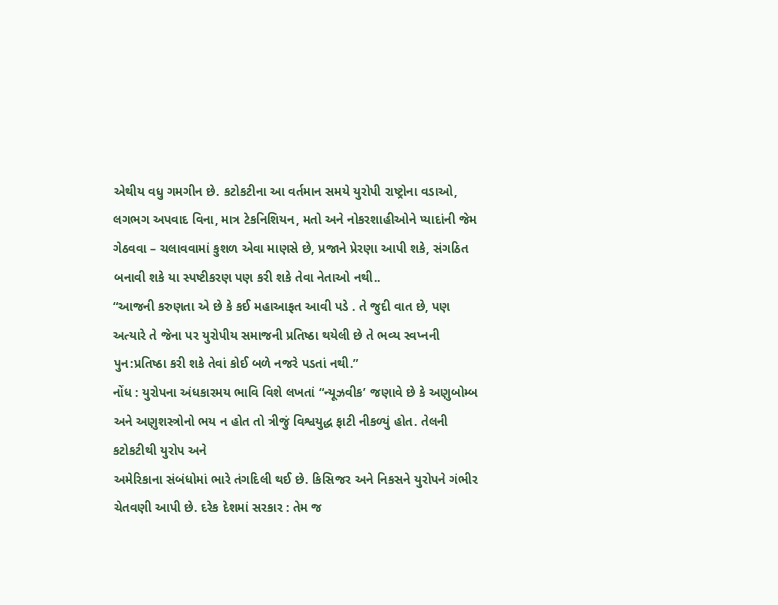એથીય વધુ ગમગીન છે. કટોકટીના આ વર્તમાન સમયે યુરોપી રાષ્ટ્રોના વડાઓ, લગભગ અપવાદ વિના, માત્ર ટેકનિશિયન, મતો અને નોકરશાહીઓને પ્યાદાંની જેમ ગેઠવવા – ચલાવવામાં કુશળ એવા માણસે છે, પ્રજાને પ્રેરણા આપી શકે, સંગઠિત બનાવી શકે યા સ્પષ્ટીકરણ પણ કરી શકે તેવા નેતાઓ નથી..
“આજની કરુણતા એ છે કે કઈ મહાઆફત આવી પડે . તે જુદી વાત છે, પણ અત્યારે તે જેના પર યુરોપીય સમાજની પ્રતિષ્ઠા થયેલી છે તે ભવ્ય સ્વપ્નની પુન:પ્રતિષ્ઠા કરી શકે તેવાં કોઈ બળે નજરે પડતાં નથી.”
નોંધ : યુરોપના અંધકારમય ભાવિ વિશે લખતાં “ન્યૂઝવીક’ જણાવે છે કે અણુબોમ્બ અને અણુશસ્ત્રોનો ભય ન હોત તો ત્રીજું વિશ્વયુદ્ધ ફાટી નીકળ્યું હોત. તેલની કટોકટીથી યુરોપ અને
અમેરિકાના સંબંધોમાં ભારે તંગદિલી થઈ છે. કિસિજર અને નિકસને યુરોપને ગંભીર ચેતવણી આપી છે. દરેક દેશમાં સરકાર : તેમ જ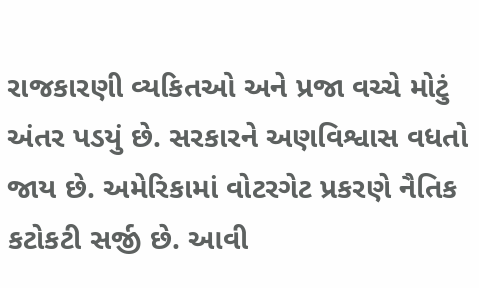રાજકારણી વ્યકિતઓ અને પ્રજા વચ્ચે મોટું અંતર પડયું છે. સરકારને અણવિશ્વાસ વધતો જાય છે. અમેરિકામાં વોટરગેટ પ્રકરણે નૈતિક કટોકટી સર્જી છે. આવી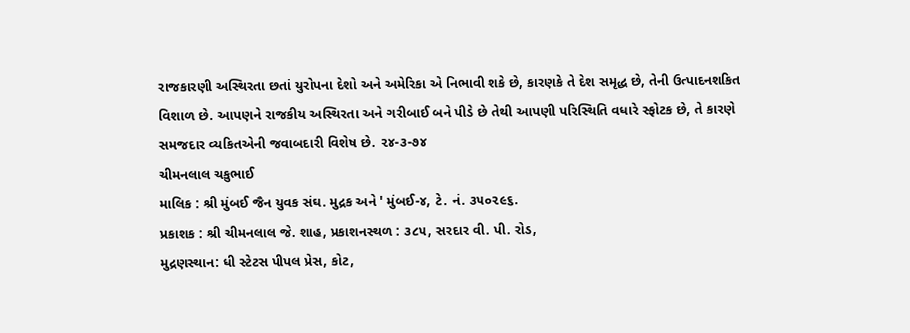રાજકારણી અસ્થિરતા છતાં યુરોપના દેશો અને અમેરિકા એ નિભાવી શકે છે, કારણકે તે દેશ સમૃદ્ધ છે, તેની ઉત્પાદનશકિત વિશાળ છે. આપણને રાજકીય અસ્થિરતા અને ગરીબાઈ બને પીડે છે તેથી આપણી પરિસ્થિતિ વધારે સ્ફોટક છે, તે કારણે સમજદાર વ્યકિતએની જવાબદારી વિશેષ છે. ૨૪-૩-૭૪
ચીમનલાલ ચકુભાઈ
માલિક : શ્રી મુંબઈ જૈન યુવક સંઘ. મુદ્રક અને ' મુંબઈ-૪, ટે. નં. ૩૫૦૨૯૬.
પ્રકાશક : શ્રી ચીમનલાલ જે. શાહ, પ્રકાશનસ્થળ : ૩૮૫, સરદાર વી. પી. રોડ,
મુદ્રણસ્થાન: ધી સ્ટેટસ પીપલ પ્રેસ, કોટ,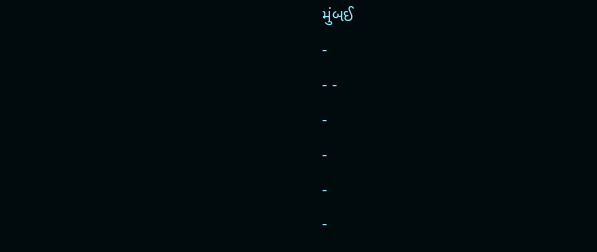મુંબઈ
-
- -
-
-
-
-